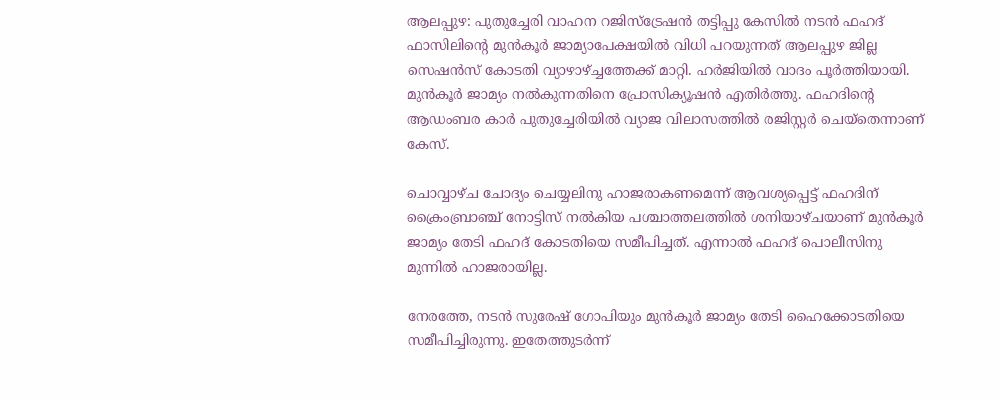ആലപ്പുഴ: പുതുച്ചേരി വാഹന റജിസ്‌ട്രേഷൻ തട്ടിപ്പു കേസിൽ നടൻ ഫഹദ് ഫാസിലിന്റെ മുൻകൂർ ജാമ്യാപേക്ഷയിൽ വിധി പറയുന്നത് ആലപ്പുഴ ജില്ല സെഷൻസ് കോടതി വ്യാഴാഴ്‌ച്ചത്തേക്ക് മാറ്റി. ഹർജിയിൽ വാദം പൂർത്തിയായി. മുൻകൂർ ജാമ്യം നൽകുന്നതിനെ പ്രോസിക്യൂഷൻ എതിർത്തു. ഫഹദിന്റെ ആഡംബര കാർ പുതുച്ചേരിയിൽ വ്യാജ വിലാസത്തിൽ രജിസ്റ്റർ ചെയ്‌തെന്നാണ് കേസ്.

ചൊവ്വാഴ്ച ചോദ്യം ചെയ്യലിനു ഹാജരാകണമെന്ന് ആവശ്യപ്പെട്ട് ഫഹദിന് ക്രൈംബ്രാഞ്ച് നോട്ടിസ് നൽകിയ പശ്ചാത്തലത്തിൽ ശനിയാഴ്ചയാണ് മുൻകൂർ ജാമ്യം തേടി ഫഹദ് കോടതിയെ സമീപിച്ചത്. എന്നാൽ ഫഹദ് പൊലീസിനു മുന്നിൽ ഹാജരായില്ല.

നേരത്തേ, നടൻ സുരേഷ് ഗോപിയും മുൻകൂർ ജാമ്യം തേടി ഹൈക്കോടതിയെ സമീപിച്ചിരുന്നു. ഇതേത്തുടർന്ന്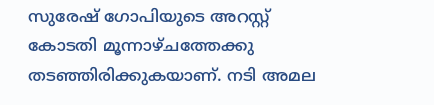സുരേഷ് ഗോപിയുടെ അറസ്റ്റ് കോടതി മൂന്നാഴ്ചത്തേക്കു തടഞ്ഞിരിക്കുകയാണ്. നടി അമല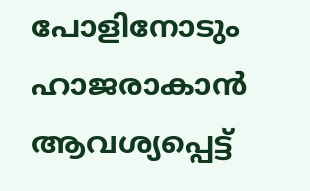പോളിനോടും ഹാജരാകാൻ ആവശ്യപ്പെട്ട്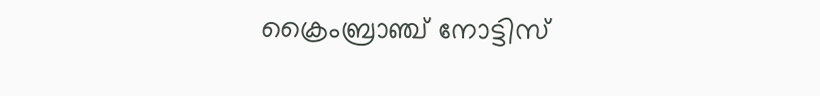ക്രൈംബ്രാഞ്ച് നോട്ടിസ്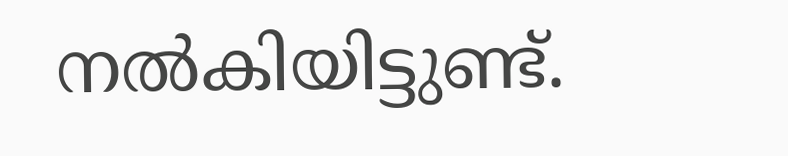നൽകിയിട്ടുണ്ട്.